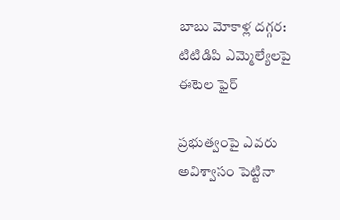బాబు మోకాళ్ల దగ్గర: టిటిడిపి ఎమ్మెల్యేలపై ఈటెల ఫైర్

ప్రభుత్వంపై ఎవరు అవిశ్వాసం పెట్టినా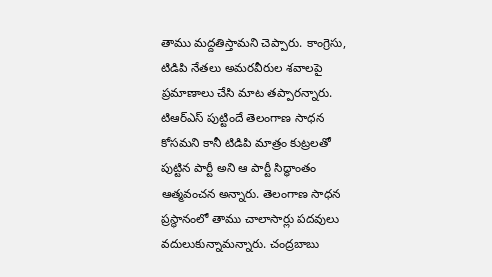తాము మద్దతిస్తామని చెప్పారు. కాంగ్రెసు, టిడిపి నేతలు అమరవీరుల శవాలపై ప్రమాణాలు చేసి మాట తప్పారన్నారు. టిఆర్ఎస్ పుట్టిందే తెలంగాణ సాధన కోసమని కానీ టిడిపి మాత్రం కుట్రలతో పుట్టిన పార్టీ అని ఆ పార్టీ సిద్ధాంతం ఆత్మవంచన అన్నారు. తెలంగాణ సాధన ప్రస్థానంలో తాము చాలాసార్లు పదవులు వదులుకున్నామన్నారు. చంద్రబాబు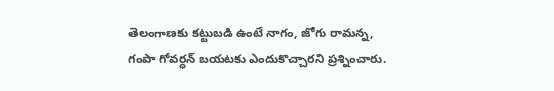తెలంగాణకు కట్టుబడి ఉంటే నాగం, జోగు రామన్న, గంపా గోవర్ధన్ బయటకు ఎందుకొచ్చారని ప్రశ్నించారు.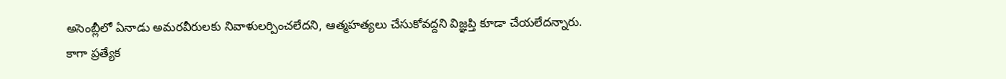అసెంబ్లీలో ఏనాడు అమరవీరులకు నివాళులర్పించలేదని, ఆత్మహత్యలు చేసుకోవద్దని విజ్ఞప్తి కూడా చేయలేదన్నారు.
కాగా ప్రత్యేక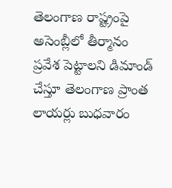తెలంగాణ రాష్ట్రంపై అసెంబ్లీలో తీర్మానం ప్రవేశ పెట్టాలని డిమాండ్ చేస్తూ తెలంగాణ ప్రాంత లాయర్లు బుధవారం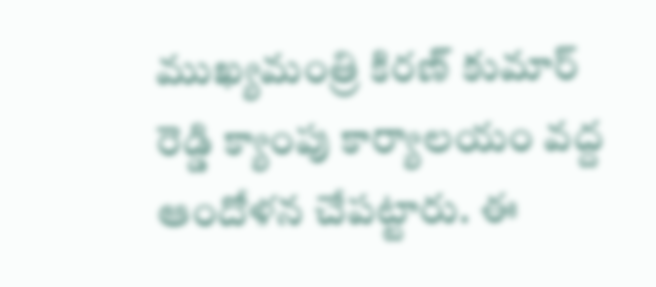ముఖ్యమంత్రి కిరణ్ కుమార్ రెడ్డి క్యాంపు కార్యాలయం వద్ద ఆందోళన చేపట్టారు. ఈ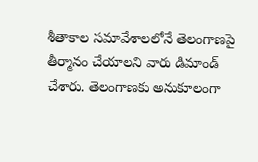శీతాకాల సమావేశాలలోనే తెలంగాణపై తీర్మానం చేయాలని వారు డిమాండ్ చేశారు. తెలంగాణకు అనుకూలంగా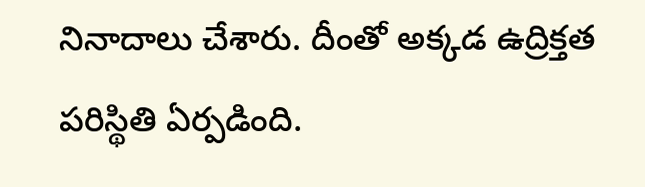నినాదాలు చేశారు. దీంతో అక్కడ ఉద్రిక్తత పరిస్థితి ఏర్పడింది.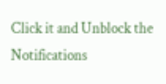Click it and Unblock the Notifications